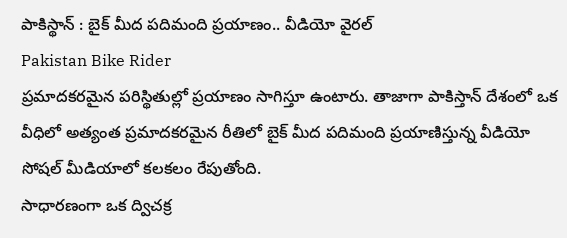పాకిస్థాన్ : బైక్ మీద పదిమంది ప్రయాణం.. వీడియో వైరల్
Pakistan Bike Rider
ప్రమాదకరమైన పరిస్థితుల్లో ప్రయాణం సాగిస్తూ ఉంటారు. తాజాగా పాకిస్తాన్ దేశంలో ఒక వీధిలో అత్యంత ప్రమాదకరమైన రీతిలో బైక్ మీద పదిమంది ప్రయాణిస్తున్న వీడియో సోషల్ మీడియాలో కలకలం రేపుతోంది.
సాధారణంగా ఒక ద్విచక్ర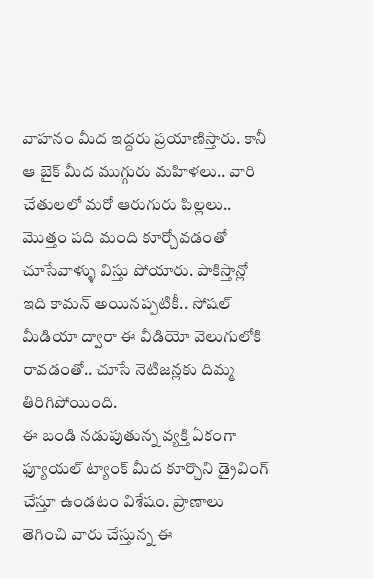వాహనం మీద ఇద్దరు ప్రయాణిస్తారు. కానీ ఆ బైక్ మీద ముగ్గురు మహిళలు.. వారి చేతులలో మరో ఆరుగురు పిల్లలు.. మొత్తం పది మంది కూర్చోవడంతో చూసేవాళ్ళు విస్తు పోయారు. పాకిస్తాన్లో ఇది కామన్ అయినప్పటికీ.. సోషల్ మీడియా ద్వారా ఈ వీడియో వెలుగులోకి రావడంతో.. చూసే నెటిజన్లకు దిమ్మ తిరిగిపోయింది.
ఈ బండి నడుపుతున్న వ్యక్తి ఏకంగా ఫ్యూయల్ ట్యాంక్ మీద కూర్చొని డ్రైవింగ్ చేస్తూ ఉండటం విశేషం. ప్రాణాలు తెగించి వారు చేస్తున్న ఈ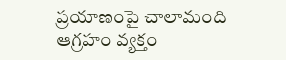ప్రయాణంపై చాలామంది ఆగ్రహం వ్యక్తం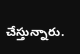చేస్తున్నారు.